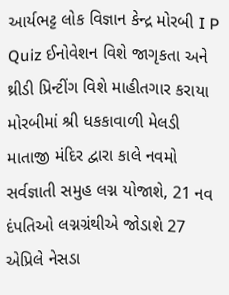આર્યભટ્ટ લોક વિજ્ઞાન કેન્દ્ર મોરબી I P Quiz ઈનોવેશન વિશે જાગૃકતા અને થ્રીડી પ્રિન્ટીંગ વિશે માહીતગાર કરાયા મોરબીમાં શ્રી ધકકાવાળી મેલડી માતાજી મંદિર દ્વારા કાલે નવમો સર્વજ્ઞાતી સમુહ લગ્ન યોજાશે, 21 નવ દંપતિઓ લગ્નગ્રંથીએ જોડાશે 27 એપ્રિલે નેસડા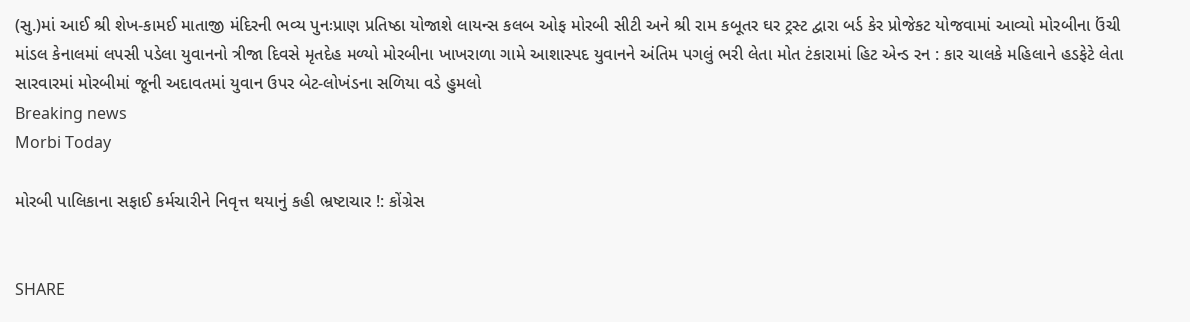(સુ.)માં આઈ શ્રી શેખ-કામઈ માતાજી મંદિરની ભવ્ય પુનઃપ્રાણ પ્રતિષ્ઠા યોજાશે લાયન્સ કલબ ઓફ મોરબી સીટી અને શ્રી રામ કબૂતર ઘર ટ્રસ્ટ દ્વારા બર્ડ કેર પ્રોજેકટ યોજવામાં આવ્યો મોરબીના ઉંચી માંડલ કેનાલમાં લપસી પડેલા યુવાનનો ત્રીજા દિવસે મૃતદેહ મળ્યો મોરબીના ખાખરાળા ગામે આશાસ્પદ યુવાનને અંતિમ પગલું ભરી લેતા મોત ટંકારામાં હિટ એન્ડ રન : કાર ચાલકે મહિલાને હડફેટે લેતા સારવારમાં મોરબીમાં જૂની અદાવતમાં યુવાન ઉપર બેટ-લોખંડના સળિયા વડે હુમલો
Breaking news
Morbi Today

મોરબી પાલિકાના સફાઈ કર્મચારીને નિવૃત્ત થયાનું કહી ભ્રષ્ટાચાર !: કોંગ્રેસ


SHARE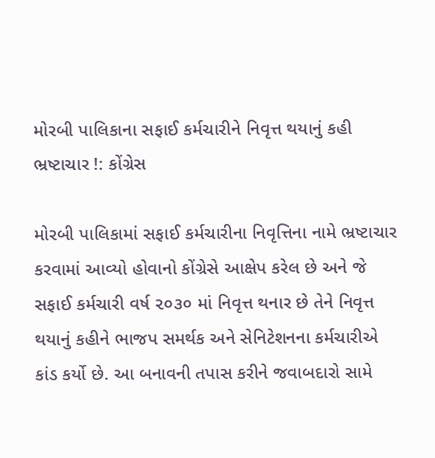મોરબી પાલિકાના સફાઈ કર્મચારીને નિવૃત્ત થયાનું કહી ભ્રષ્ટાચાર !: કોંગ્રેસ

મોરબી પાલિકામાં સફાઈ કર્મચારીના નિવૃત્તિના નામે ભ્રષ્ટાચાર કરવામાં આવ્યો હોવાનો કોંગ્રેસે આક્ષેપ કરેલ છે અને જે સફાઈ કર્મચારી વર્ષ ૨૦૩૦ માં નિવૃત્ત થનાર છે તેને નિવૃત્ત થયાનું કહીને ભાજપ સમર્થક અને સેનિટેશનના કર્મચારીએ કાંડ કર્યો છે. આ બનાવની તપાસ કરીને જવાબદારો સામે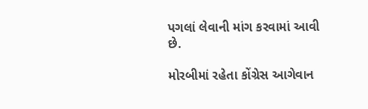પગલાં લેવાની માંગ કરવામાં આવી છે.

મોરબીમાં રહેતા કોંગ્રેસ આગેવાન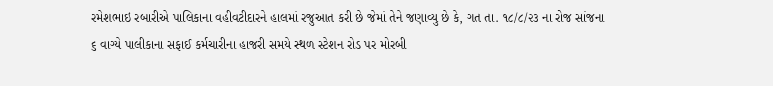રમેશભાઇ રબારીએ પાલિકાના વહીવટીદારને હાલમાં રજુઆત કરી છે જેમાં તેને જણાવ્યુ છે કે, ગત તા. ૧૮/૮/૨૩ ના રોજ સાંજના ૬ વાગ્યે પાલીકાના સફાઈ કર્મચારીના હાજરી સમયે સ્થળ સ્ટેશન રોડ પર મોરબી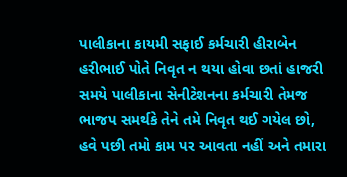પાલીકાના કાયમી સફાઈ કર્મચારી હીરાબેન હરીભાઈ પોતે નિવૃત ન થયા હોવા છતાં હાજરી સમયે પાલીકાના સેનીટેશનના કર્મચારી તેમજ ભાજપ સમર્થકે તેને તમે નિવૃત થઈ ગયેલ છો, હવે પછી તમો કામ પર આવતા નહીં અને તમારા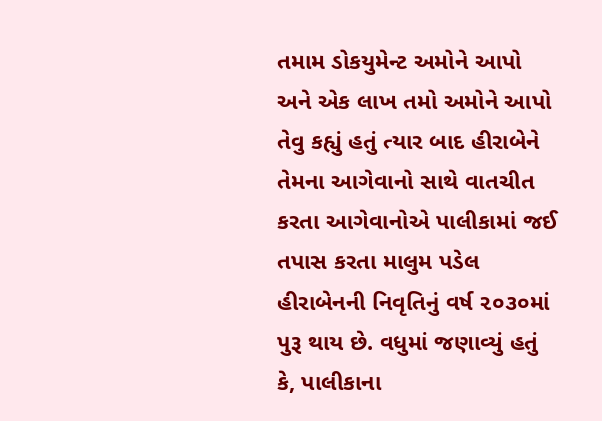તમામ ડોકયુમેન્ટ અમોને આપો અને એક લાખ તમો અમોને આપો તેવુ કહ્યું હતું ત્યાર બાદ હીરાબેને તેમના આગેવાનો સાથે વાતચીત કરતા આગેવાનોએ પાલીકામાં જઈ તપાસ કરતા માલુમ પડેલ હીરાબેનની નિવૃતિનું વર્ષ ૨૦૩૦માં પુરૂ થાય છે. વધુમાં જણાવ્યું હતું કે, પાલીકાના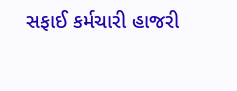સફાઈ કર્મચારી હાજરી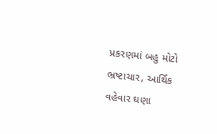પ્રકરણમાં બહુ મોટો ભ્રષ્ટાચાર, આર્થિક વહેવાર ઘણા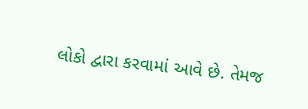લોકો દ્વારા કરવામાં આવે છે. તેમજ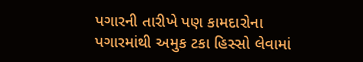પગારની તારીખે પણ કામદારોના પગારમાંથી અમુક ટકા હિસ્સો લેવામાં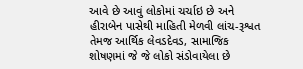આવે છે આવું લોકોમાં ચર્ચાઇ છે અને હીરાબેન પાસેથી માહિતી મેળવી લાંચ-રૂશ્વત તેમજ આર્થિક લેવડદેવડ, સામાજિક શોષણમાં જે જે લોકો સંડોવાયેલા છે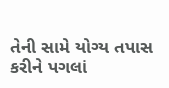તેની સામે યોગ્ય તપાસ કરીને પગલાં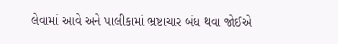લેવામાં આવે અને પાલીકામાં ભ્રષ્ટાચાર બંધ થવા જોઈએ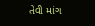તેવી માંગ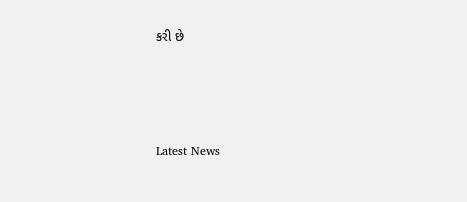કરી છે






Latest News